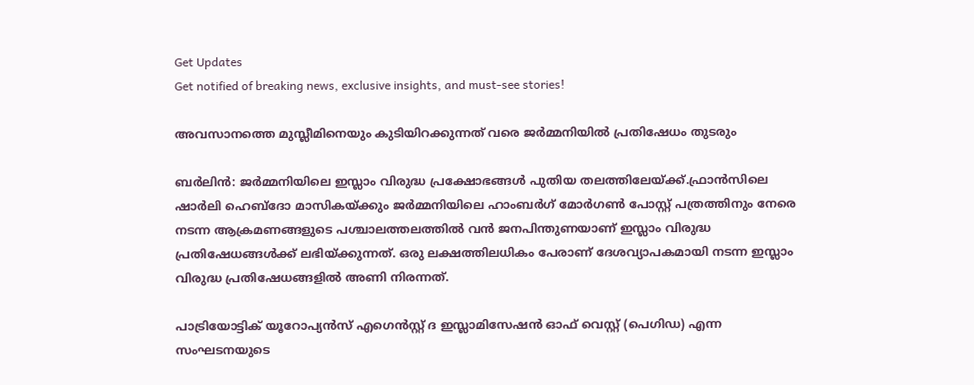Get Updates
Get notified of breaking news, exclusive insights, and must-see stories!

അവസാനത്തെ മുസ്ലീമിനെയും കുടിയിറക്കുന്നത് വരെ ജര്‍മ്മനിയില്‍ പ്രതിഷേധം തുടരും

ബര്‍ലിന്‍: ജര്‍മ്മനിയിലെ ഇസ്ലാം വിരുദ്ധ പ്രക്ഷോഭങ്ങള്‍ പുതിയ തലത്തിലേയ്ക്ക്.ഫ്രാന്‍സിലെ ഷാര്‍ലി ഹെബ്ദോ മാസികയ്ക്കും ജര്‍മ്മനിയിലെ ഹാംബര്‍ഗ് മോര്‍ഗണ്‍ പോസ്റ്റ് പത്രത്തിനും നേരെ നടന്ന ആക്രമണങ്ങളുടെ പശ്ചാലത്തലത്തില്‍ വന്‍ ജനപിന്തുണയാണ് ഇസ്ലാം വിരുദ്ധ പ്രതിഷേധങ്ങള്‍ക്ക് ലഭിയ്ക്കുന്നത്. ഒരു ലക്ഷത്തിലധികം പേരാണ് ദേശവ്യാപകമായി നടന്ന ഇസ്ലാം വിരുദ്ധ പ്രതിഷേധങ്ങളില്‍ അണി നിരന്നത്.

പാട്രിയോട്ടിക് യൂറോപ്യന്‍സ് എഗെന്‍സ്റ്റ് ദ ഇസ്ലാമിസേഷന്‍ ഓഫ് വെസ്റ്റ് (പെഗിഡ) എന്ന സംഘടനയുടെ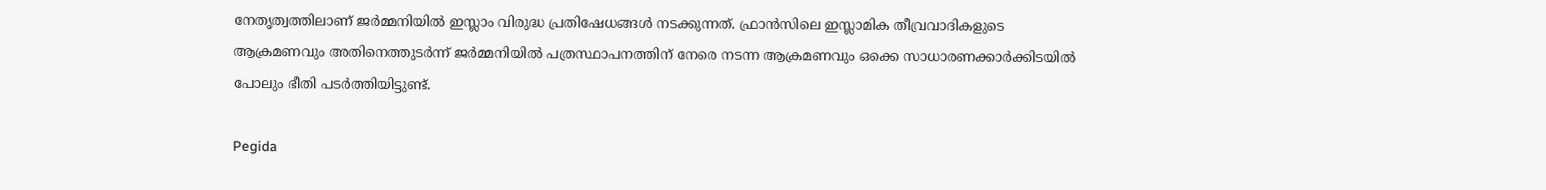നേതൃത്വത്തിലാണ് ജര്‍മ്മനിയില്‍ ഇസ്ലാം വിരുദ്ധ പ്രതിഷേധങ്ങള്‍ നടക്കുന്നത്. ഫ്രാന്‍സിലെ ഇസ്ലാമിക തീവ്രവാദികളുടെ ആക്രമണവും അതിനെത്തുടര്‍ന്ന് ജര്‍മ്മനിയില്‍ പത്രസ്ഥാപനത്തിന് നേരെ നടന്ന ആക്രമണവും ഒക്കെ സാധാരണക്കാര്‍ക്കിടയില്‍ പോലും ഭീതി പടര്‍ത്തിയിട്ടുണ്ട്.

Pegida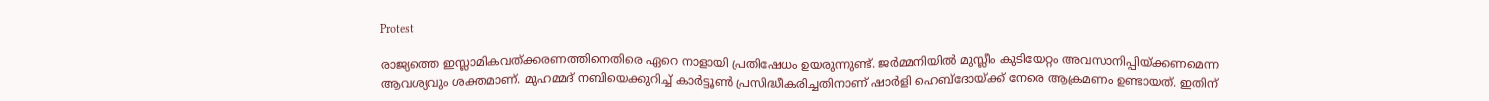Protest

രാജ്യത്തെ ഇസ്ലാമികവത്ക്കരണത്തിനെതിരെ ഏറെ നാളായി പ്രതിഷേധം ഉയരുന്നുണ്ട്. ജര്‍മ്മനിയില്‍ മുസ്ലീം കുടിയേറ്റം അവസാനിപ്പിയ്ക്കണമെന്ന ആവശ്യവും ശക്തമാണ്. മുഹമ്മദ് നബിയെക്കുറിച്ച് കാര്‍ട്ടൂണ്‍ പ്രസിദ്ധീകരിച്ചതിനാണ് ഷാര്‍ളി ഹെബ്ദോയ്ക്ക് നേരെ ആക്രമണം ഉണ്ടായത്. ഇതിന്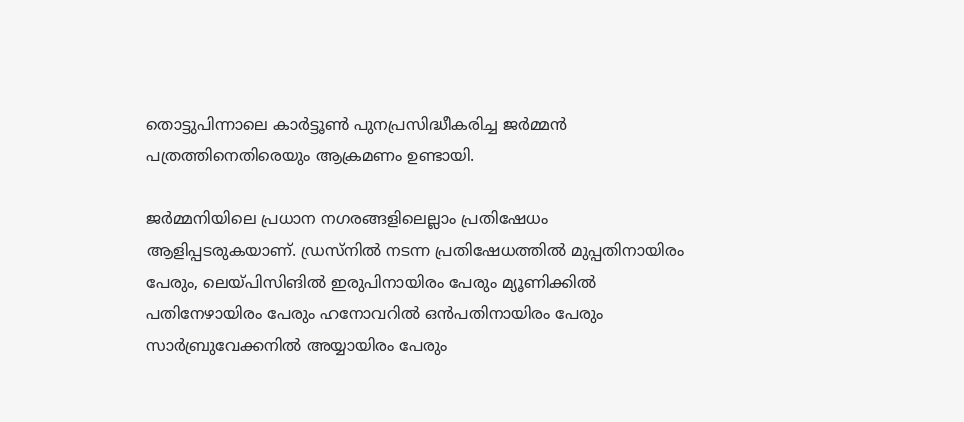തൊട്ടുപിന്നാലെ കാര്‍ട്ടൂണ്‍ പുനപ്രസിദ്ധീകരിച്ച ജര്‍മ്മന്‍ പത്രത്തിനെതിരെയും ആക്രമണം ഉണ്ടായി.

ജര്‍മ്മനിയിലെ പ്രധാന നഗരങ്ങളിലെല്ലാം പ്രതിഷേധം ആളിപ്പടരുകയാണ്. ഡ്രസ്‌നില്‍ നടന്ന പ്രതിഷേധത്തില്‍ മുപ്പതിനായിരം പേരും, ലെയ്പിസിങില്‍ ഇരുപിനായിരം പേരും മ്യൂണിക്കില്‍ പതിനേഴായിരം പേരും ഹനോവറില്‍ ഒന്‍പതിനായിരം പേരും സാര്‍ബ്രുവേക്കനില്‍ അയ്യായിരം പേരും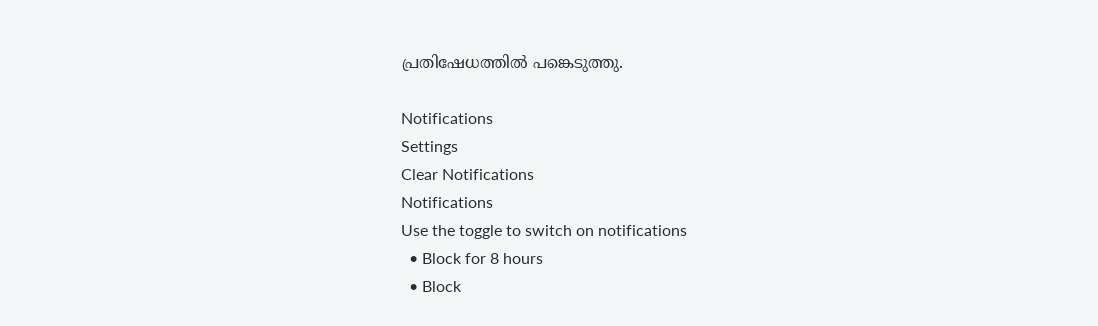പ്രതിഷേധത്തില്‍ പങ്കെടുത്തു.

Notifications
Settings
Clear Notifications
Notifications
Use the toggle to switch on notifications
  • Block for 8 hours
  • Block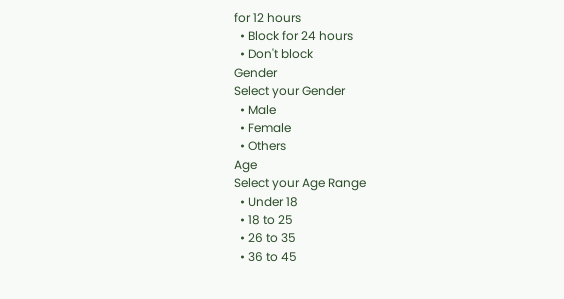for 12 hours
  • Block for 24 hours
  • Don't block
Gender
Select your Gender
  • Male
  • Female
  • Others
Age
Select your Age Range
  • Under 18
  • 18 to 25
  • 26 to 35
  • 36 to 45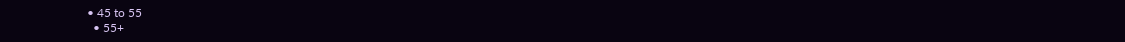• 45 to 55
  • 55+